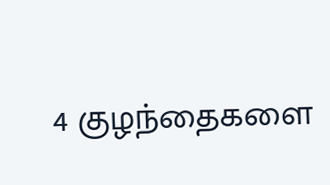4 குழந்தைகளை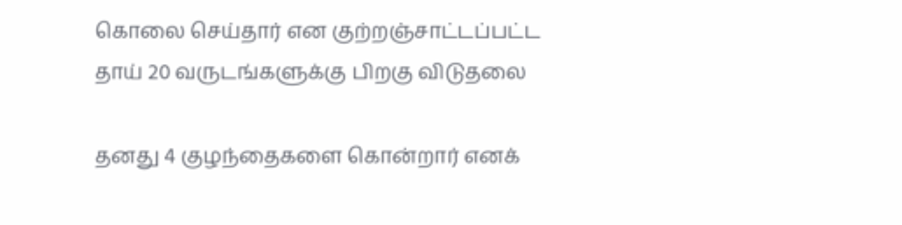கொலை செய்தார் என குற்றஞ்சாட்டப்பட்ட தாய் 20 வருடங்களுக்கு பிறகு விடுதலை

தனது 4 குழந்தைகளை கொன்றார் எனக்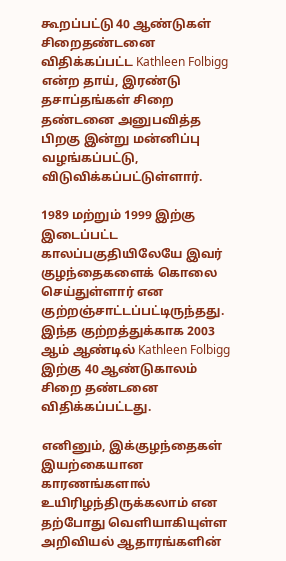கூறப்பட்டு 40 ஆண்டுகள் சிறைதண்டனை விதிக்கப்பட்ட Kathleen Folbigg என்ற தாய், இரண்டு தசாப்தங்கள் சிறை தண்டனை அனுபவித்த பிறகு இன்று மன்னிப்பு வழங்கப்பட்டு, விடுவிக்கப்பட்டுள்ளார்.

1989 மற்றும் 1999 இற்கு இடைப்பட்ட காலப்பகுதியிலேயே இவர் குழந்தைகளைக் கொலை செய்துள்ளார் என குற்றஞ்சாட்டப்பட்டிருந்தது.
இந்த குற்றத்துக்காக 2003 ஆம் ஆண்டில் Kathleen Folbigg இற்கு 40 ஆண்டுகாலம் சிறை தண்டனை விதிக்கப்பட்டது.

எனினும், இக்குழந்தைகள் இயற்கையான காரணங்களால் உயிரிழந்திருக்கலாம் என தற்போது வெளியாகியுள்ள அறிவியல் ஆதாரங்களின்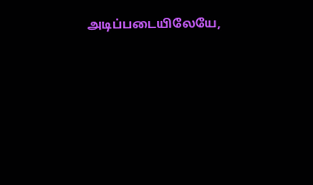அடிப்படையிலேயே,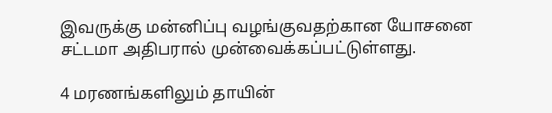இவருக்கு மன்னிப்பு வழங்குவதற்கான யோசனை சட்டமா அதிபரால் முன்வைக்கப்பட்டுள்ளது.

4 மரணங்களிலும் தாயின்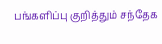பங்களிப்பு குறித்தும் சந்தேக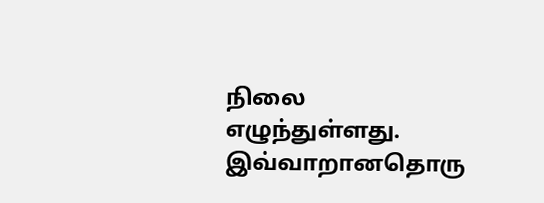நிலை எழுந்துள்ளது. இவ்வாறானதொரு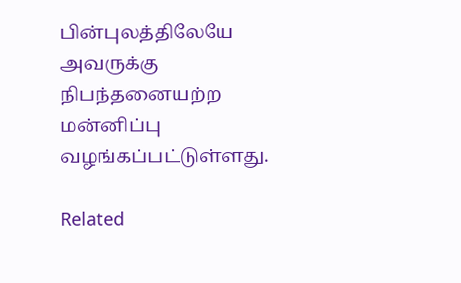பின்புலத்திலேயே அவருக்கு நிபந்தனையற்ற மன்னிப்பு வழங்கப்பட்டுள்ளது.

Related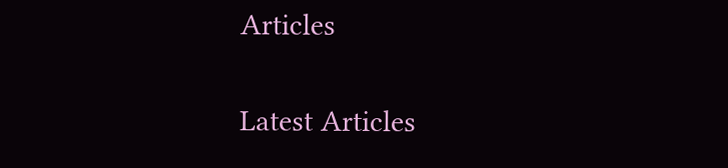Articles

Latest Articles